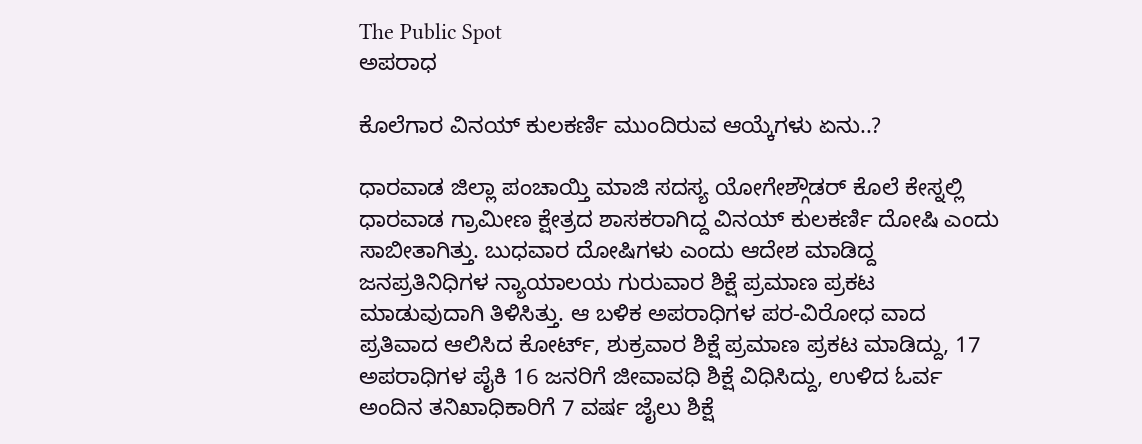The Public Spot
ಅಪರಾಧ

ಕೊಲೆಗಾರ ವಿನಯ್ ಕುಲಕರ್ಣಿ ಮುಂದಿರುವ ಆಯ್ಕೆಗಳು ಏನು..?

ಧಾರವಾಡ ಜಿಲ್ಲಾ ಪಂಚಾಯ್ತಿ ಮಾಜಿ ಸದಸ್ಯ ಯೋಗೇಶ್ಗೌಡರ್ ಕೊಲೆ ಕೇಸ್ನಲ್ಲಿ ಧಾರವಾಡ ಗ್ರಾಮೀಣ ಕ್ಷೇತ್ರದ ಶಾಸಕರಾಗಿದ್ದ ವಿನಯ್ ಕುಲಕರ್ಣಿ ದೋಷಿ ಎಂದು ಸಾಬೀತಾಗಿತ್ತು. ಬುಧವಾರ ದೋಷಿಗಳು ಎಂದು ಆದೇಶ ಮಾಡಿದ್ದ ಜನಪ್ರತಿನಿಧಿಗಳ ನ್ಯಾಯಾಲಯ ಗುರುವಾರ ಶಿಕ್ಷೆ ಪ್ರಮಾಣ ಪ್ರಕಟ ಮಾಡುವುದಾಗಿ ತಿಳಿಸಿತ್ತು. ಆ ಬಳಿಕ ಅಪರಾಧಿಗಳ ಪರ-ವಿರೋಧ ವಾದ ಪ್ರತಿವಾದ ಆಲಿಸಿದ ಕೋರ್ಟ್, ಶುಕ್ರವಾರ ಶಿಕ್ಷೆ ಪ್ರಮಾಣ ಪ್ರಕಟ ಮಾಡಿದ್ದು, 17 ಅಪರಾಧಿಗಳ ಪೈಕಿ 16 ಜನರಿಗೆ ಜೀವಾವಧಿ ಶಿಕ್ಷೆ ವಿಧಿಸಿದ್ದು, ಉಳಿದ ಓರ್ವ ಅಂದಿನ ತನಿಖಾಧಿಕಾರಿಗೆ 7 ವರ್ಷ ಜೈಲು ಶಿಕ್ಷೆ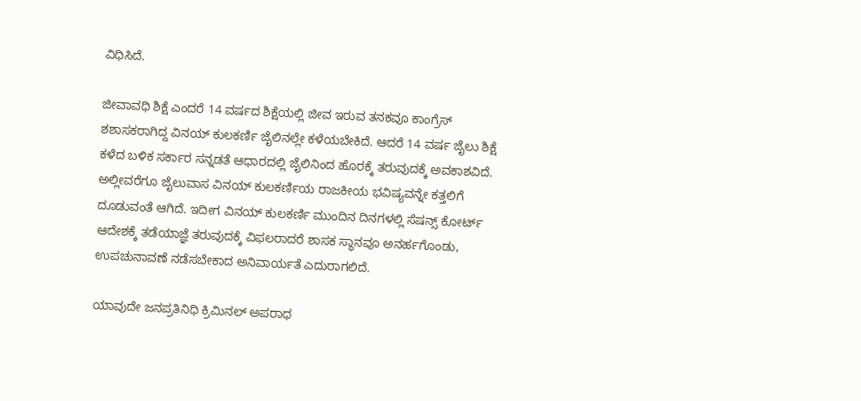ವಿಧಿಸಿದೆ.

ಜೀವಾವಧಿ ಶಿಕ್ಷೆ ಎಂದರೆ 14 ವರ್ಷದ ಶಿಕ್ಷೆಯಲ್ಲಿ ಜೀವ ಇರುವ ತನಕವೂ ಕಾಂಗ್ರೆಸ್ ಶಶಾಸಕರಾಗಿದ್ದ ವಿನಯ್ ಕುಲಕರ್ಣಿ ಜೈಲಿನಲ್ಲೇ ಕಳೆಯಬೇಕಿದೆ. ಆದರೆ 14 ವರ್ಷ ಜೈಲು ಶಿಕ್ಷೆ ಕಳೆದ ಬಳಿಕ ಸರ್ಕಾರ ಸನ್ನಡತೆ ಆಧಾರದಲ್ಲಿ ಜೈಲಿನಿಂದ ಹೊರಕ್ಕೆ ತರುವುದಕ್ಕೆ ಅವಕಾಶವಿದೆ. ಅಲ್ಲೀವರೆಗೂ ಜೈಲುವಾಸ ವಿನಯ್ ಕುಲಕರ್ಣಿಯ ರಾಜಕೀಯ ಭವಿಷ್ಯವನ್ನೇ ಕತ್ತಲಿಗೆ ದೂಡುವಂತೆ ಆಗಿದೆ. ಇದೀಗ ವಿನಯ್ ಕುಲಕರ್ಣಿ ಮುಂದಿನ ದಿನಗಳಲ್ಲಿ ಸೆಷನ್ಸ್ ಕೋರ್ಟ್ ಆದೇಶಕ್ಕೆ ತಡೆಯಾಜ್ಞೆ ತರುವುದಕ್ಕೆ ವಿಫಲರಾದರೆ ಶಾಸಕ ಸ್ಥಾನವೂ ಅನರ್ಹಗೊಂಡು, ಉಪಚುನಾವಣೆ ನಡೆಸಬೇಕಾದ ಅನಿವಾರ್ಯತೆ ಎದುರಾಗಲಿದೆ.

ಯಾವುದೇ ಜನಪ್ರತಿನಿಧಿ ಕ್ರಿಮಿನಲ್ ಅಪರಾಧ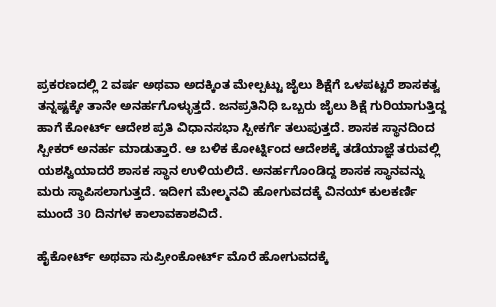ಪ್ರಕರಣದಲ್ಲಿ 2 ವರ್ಷ ಅಥವಾ ಅದಕ್ಕಿಂತ ಮೇಲ್ಪಟ್ಟು ಜೈಲು ಶಿಕ್ಷೆಗೆ ಒಳಪಟ್ಟರೆ ಶಾಸಕತ್ವ ತನ್ನಷ್ಟಕ್ಕೇ ತಾನೇ ಅನರ್ಹಗೊಳ್ಳುತ್ತದೆ. ಜನಪ್ರತಿನಿಧಿ ಒಬ್ಬರು ಜೈಲು ಶಿಕ್ಷೆ ಗುರಿಯಾಗುತ್ತಿದ್ದ ಹಾಗೆ ಕೋರ್ಟ್ ಆದೇಶ ಪ್ರತಿ ವಿಧಾನಸಭಾ ಸ್ಪೀಕರ್ಗೆ ತಲುಪುತ್ತದೆ. ಶಾಸಕ ಸ್ಥಾನದಿಂದ ಸ್ಪೀಕರ್ ಅನರ್ಹ ಮಾಡುತ್ತಾರೆ. ಆ ಬಳಿಕ ಕೋರ್ಟ್ನಿಂದ ಆದೇಶಕ್ಕೆ ತಡೆಯಾಜ್ಞೆ ತರುವಲ್ಲಿ ಯಶಸ್ವಿಯಾದರೆ ಶಾಸಕ ಸ್ಥಾನ ಉಳಿಯಲಿದೆ. ಅನರ್ಹಗೊಂಡಿದ್ದ ಶಾಸಕ ಸ್ಥಾನವನ್ನು ಮರು ಸ್ಥಾಪಿಸಲಾಗುತ್ತದೆ. ಇದೀಗ ಮೇಲ್ಮನವಿ ಹೋಗುವದಕ್ಕೆ ವಿನಯ್ ಕುಲಕರ್ಣಿ ಮುಂದೆ 30 ದಿನಗಳ ಕಾಲಾವಕಾಶವಿದೆ.

ಹೈಕೋರ್ಟ್ ಅಥವಾ ಸುಪ್ರೀಂಕೋರ್ಟ್ ಮೊರೆ ಹೋಗುವದಕ್ಕೆ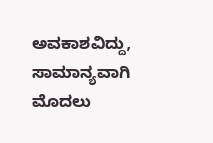ಅವಕಾಶವಿದ್ದು, ಸಾಮಾನ್ಯವಾಗಿ ಮೊದಲು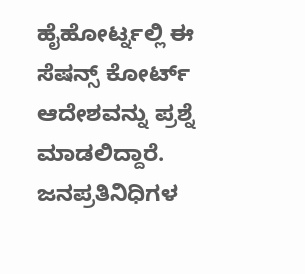ಹೈಹೋರ್ಟ್ನಲ್ಲಿ ಈ ಸೆಷನ್ಸ್ ಕೋರ್ಟ್ ಆದೇಶವನ್ನು ಪ್ರಶ್ನೆ ಮಾಡಲಿದ್ದಾರೆ. ಜನಪ್ರತಿನಿಧಿಗಳ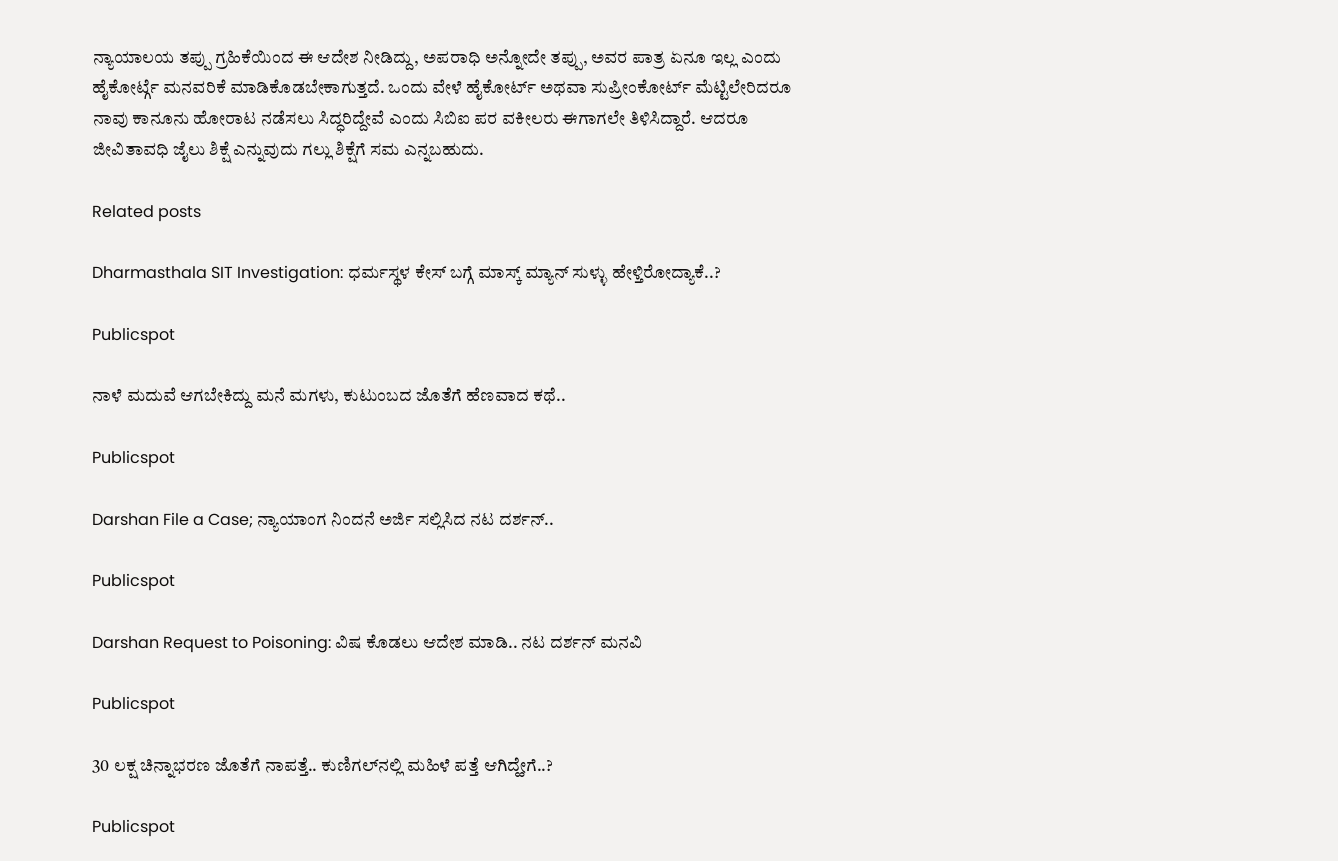ನ್ಯಾಯಾಲಯ ತಪ್ಪು ಗ್ರಹಿಕೆಯಿಂದ ಈ ಆದೇಶ ನೀಡಿದ್ದು, ಅಪರಾಧಿ ಅನ್ನೋದೇ ತಪ್ಪು, ಅವರ ಪಾತ್ರ ಏನೂ ಇಲ್ಲ ಎಂದು ಹೈಕೋರ್ಟ್ಗೆ ಮನವರಿಕೆ ಮಾಡಿಕೊಡಬೇಕಾಗುತ್ತದೆ. ಒಂದು ವೇಳೆ ಹೈಕೋರ್ಟ್ ಅಥವಾ ಸುಪ್ರೀಂಕೋರ್ಟ್ ಮೆಟ್ಟಿಲೇರಿದರೂ ನಾವು ಕಾನೂನು ಹೋರಾಟ ನಡೆಸಲು ಸಿದ್ಧರಿದ್ದೇವೆ ಎಂದು ಸಿಬಿಐ ಪರ ವಕೀಲರು ಈಗಾಗಲೇ ತಿಳಿಸಿದ್ದಾರೆ. ಆದರೂ ಜೀವಿತಾವಧಿ ಜೈಲು ಶಿಕ್ಷೆ ಎನ್ನುವುದು ಗಲ್ಲು ಶಿಕ್ಷೆಗೆ ಸಮ ಎನ್ನಬಹುದು.

Related posts

Dharmasthala SIT Investigation: ಧರ್ಮಸ್ಥಳ ಕೇಸ್ ಬಗ್ಗೆ ಮಾಸ್ಕ್ ಮ್ಯಾನ್ ಸುಳ್ಳು ಹೇಳ್ತಿರೋದ್ಯಾಕೆ..?

Publicspot

ನಾಳೆ ಮದುವೆ ಆಗಬೇಕಿದ್ದು ಮನೆ ಮಗಳು, ಕುಟುಂಬದ ಜೊತೆಗೆ ಹೆಣವಾದ ಕಥೆ..

Publicspot

Darshan File a Case; ನ್ಯಾಯಾಂಗ ನಿಂದನೆ ಅರ್ಜಿ ಸಲ್ಲಿಸಿದ ನಟ ದರ್ಶನ್..

Publicspot

Darshan Request to Poisoning: ವಿಷ ಕೊಡಲು ಆದೇಶ ಮಾಡಿ.. ನಟ ದರ್ಶನ್ ಮನವಿ

Publicspot

30 ಲಕ್ಷ ಚಿನ್ನಾಭರಣ ಜೊತೆಗೆ ನಾಪತ್ತೆ.. ಕುಣಿಗಲ್‌ನಲ್ಲಿ ಮಹಿಳೆ ಪತ್ತೆ ಆಗಿದ್ಹೇಗೆ..?

Publicspot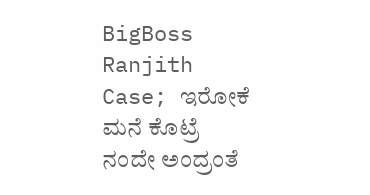BigBoss Ranjith Case; ಇರೋಕೆ ಮನೆ ಕೊಟ್ರೆ ನಂದೇ ಅಂದ್ರಂತೆ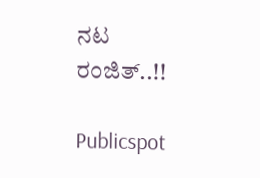ನಟ ರಂಜಿತ್..!!

Publicspot